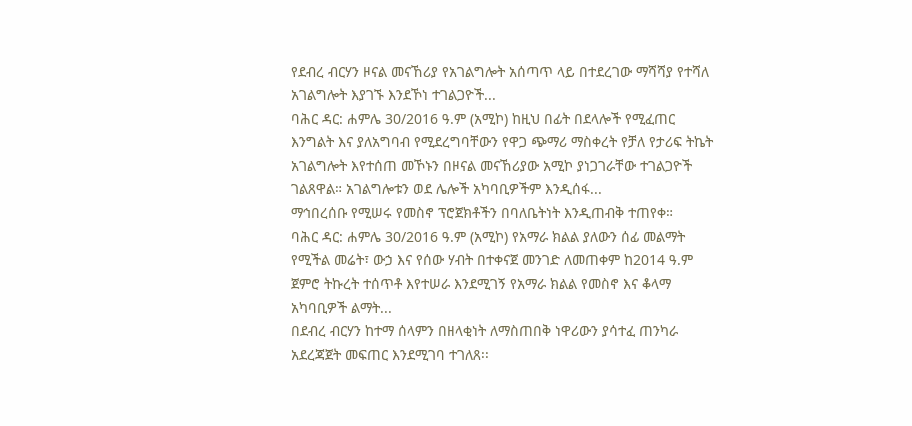የደብረ ብርሃን ዞናል መናኸሪያ የአገልግሎት አሰጣጥ ላይ በተደረገው ማሻሻያ የተሻለ አገልግሎት እያገኙ እንደኾነ ተገልጋዮች...
ባሕር ዳር: ሐምሌ 30/2016 ዓ.ም (አሚኮ) ከዚህ በፊት በደላሎች የሚፈጠር እንግልት እና ያለአግባብ የሚደረግባቸውን የዋጋ ጭማሪ ማስቀረት የቻለ የታሪፍ ትኬት አገልግሎት እየተሰጠ መኾኑን በዞናል መናኸሪያው አሚኮ ያነጋገራቸው ተገልጋዮች ገልጸዋል። አገልግሎቱን ወደ ሌሎች አካባቢዎችም እንዲሰፋ...
ማኅበረሰቡ የሚሠሩ የመስኖ ፕሮጀክቶችን በባለቤትነት እንዲጠብቅ ተጠየቀ።
ባሕር ዳር: ሐምሌ 30/2016 ዓ.ም (አሚኮ) የአማራ ክልል ያለውን ሰፊ መልማት የሚችል መሬት፣ ውኃ እና የሰው ሃብት በተቀናጀ መንገድ ለመጠቀም ከ2014 ዓ.ም ጀምሮ ትኩረት ተሰጥቶ እየተሠራ እንደሚገኝ የአማራ ክልል የመስኖ እና ቆላማ አካባቢዎች ልማት...
በደብረ ብርሃን ከተማ ሰላምን በዘላቂነት ለማስጠበቅ ነዋሪውን ያሳተፈ ጠንካራ አደረጃጀት መፍጠር እንደሚገባ ተገለጸ፡፡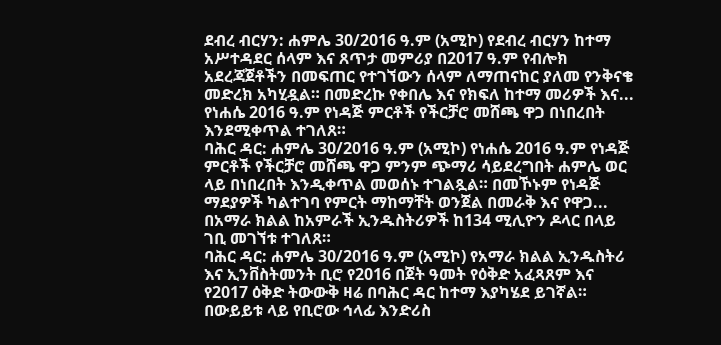ደብረ ብርሃን: ሐምሌ 30/2016 ዓ.ም (አሚኮ) የደብረ ብርሃን ከተማ አሥተዳደር ሰላም እና ጸጥታ መምሪያ በ2017 ዓ.ም የብሎክ አደረጃጀቶችን በመፍጠር የተገኘውን ሰላም ለማጠናከር ያለመ የንቅናቄ መድረክ አካሂዷል። በመድረኩ የቀበሌ እና የክፍለ ከተማ መሪዎች እና...
የነሐሴ 2016 ዓ.ም የነዳጅ ምርቶች የችርቻሮ መሸጫ ዋጋ በነበረበት እንደሚቀጥል ተገለጸ።
ባሕር ዳር: ሐምሌ 30/2016 ዓ.ም (አሚኮ) የነሐሴ 2016 ዓ.ም የነዳጅ ምርቶች የችርቻሮ መሸጫ ዋጋ ምንም ጭማሪ ሳይደረግበት ሐምሌ ወር ላይ በነበረበት እንዲቀጥል መወሰኑ ተገልጿል። በመኾኑም የነዳጅ ማደያዎች ካልተገባ የምርት ማከማቸት ወንጀል በመራቅ እና የዋጋ...
በአማራ ክልል ከአምራች ኢንዱስትሪዎች ከ134 ሚሊዮን ዶላር በላይ ገቢ መገኘቱ ተገለጸ።
ባሕር ዳር: ሐምሌ 30/2016 ዓ.ም (አሚኮ) የአማራ ክልል ኢንዱስትሪ እና ኢንቨስትመንት ቢሮ የ2016 በጀት ዓመት የዕቅድ አፈጻጸም እና የ2017 ዕቅድ ትውውቅ ዛሬ በባሕር ዳር ከተማ እያካሄደ ይገኛል።
በውይይቱ ላይ የቢሮው ኅላፊ እንድሪስ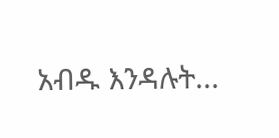አብዱ እንዳሉት...